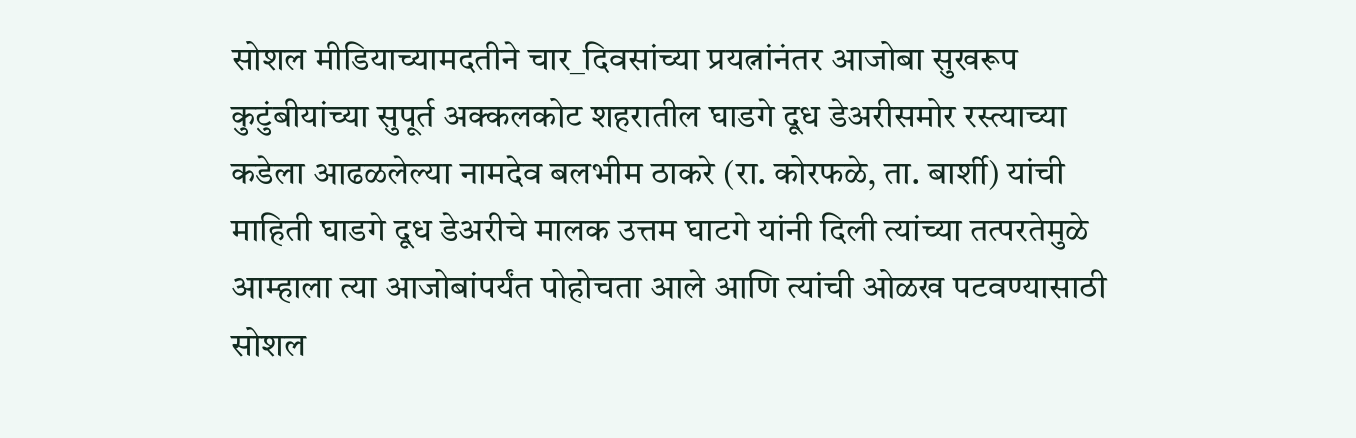सोशल मीडियाच्यामदतीने चार_दिवसांच्या प्रयत्नांनंतर आजोबा सुखरूप कुटुंबीयांच्या सुपूर्त अक्कलकोट शहरातील घाडगे दूध डेअरीसमोर रस्त्याच्या कडेला आढळलेल्या नामदेव बलभीम ठाकरे (रा. कोरफळे, ता. बार्शी) यांची माहिती घाडगे दूध डेअरीचे मालक उत्तम घाटगे यांनी दिली त्यांच्या तत्परतेमुळे आम्हाला त्या आजोबांपर्यंत पोहोचता आले आणि त्यांची ओळख पटवण्यासाठी सोशल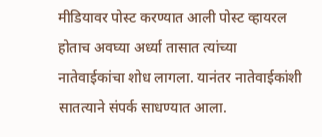मीडियावर पोस्ट करण्यात आली पोस्ट व्हायरल होताच अवघ्या अर्ध्या तासात त्यांच्या नातेवाईकांचा शोध लागला. यानंतर नातेवाईकांशी सातत्याने संपर्क साधण्यात आला.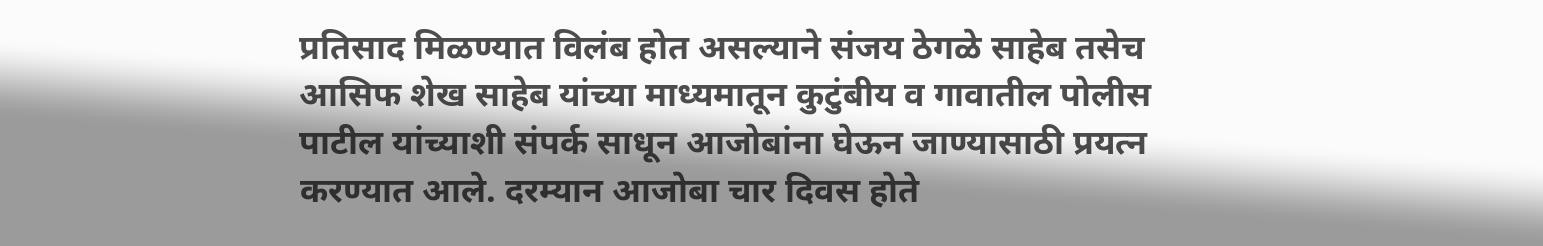प्रतिसाद मिळण्यात विलंब होत असल्याने संजय ठेगळे साहेब तसेच आसिफ शेख साहेब यांच्या माध्यमातून कुटुंबीय व गावातील पोलीस पाटील यांच्याशी संपर्क साधून आजोबांना घेऊन जाण्यासाठी प्रयत्न करण्यात आले. दरम्यान आजोबा चार दिवस होते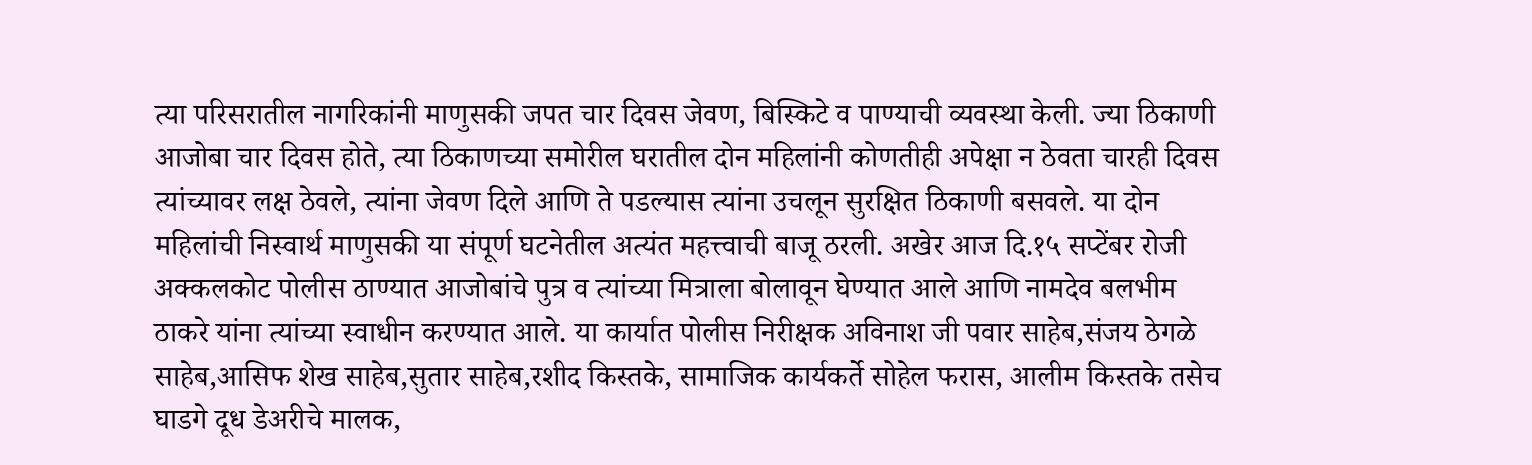त्या परिसरातील नागरिकांनी माणुसकी जपत चार दिवस जेवण, बिस्किटे व पाण्याची व्यवस्था केली. ज्या ठिकाणी आजोबा चार दिवस होते, त्या ठिकाणच्या समोरील घरातील दोन महिलांनी कोणतीही अपेक्षा न ठेवता चारही दिवस त्यांच्यावर लक्ष ठेवले, त्यांना जेवण दिले आणि ते पडल्यास त्यांना उचलून सुरक्षित ठिकाणी बसवले. या दोन महिलांची निस्वार्थ माणुसकी या संपूर्ण घटनेतील अत्यंत महत्त्वाची बाजू ठरली. अखेर आज दि.१५ सप्टेंबर रोजी अक्कलकोट पोलीस ठाण्यात आजोबांचे पुत्र व त्यांच्या मित्राला बोलावून घेण्यात आले आणि नामदेव बलभीम ठाकरे यांना त्यांच्या स्वाधीन करण्यात आले. या कार्यात पोलीस निरीक्षक अविनाश जी पवार साहेब,संजय ठेगळे साहेब,आसिफ शेख साहेब,सुतार साहेब,रशीद किस्तके, सामाजिक कार्यकर्ते सोहेल फरास, आलीम किस्तके तसेच घाडगे दूध डेअरीचे मालक,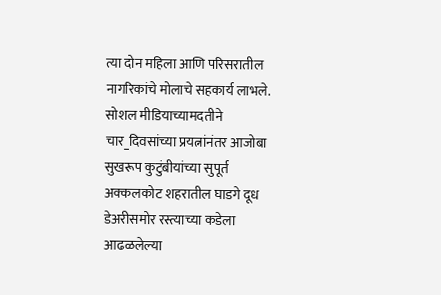त्या दोन महिला आणि परिसरातील नागरिकांचे मोलाचे सहकार्य लाभले.
सोशल मीडियाच्यामदतीने चार_दिवसांच्या प्रयत्नांनंतर आजोबा सुखरूप कुटुंबीयांच्या सुपूर्त अक्कलकोट शहरातील घाडगे दूध डेअरीसमोर रस्त्याच्या कडेला आढळलेल्या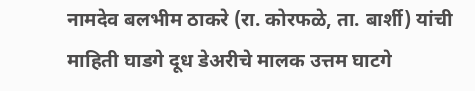नामदेव बलभीम ठाकरे (रा. कोरफळे, ता. बार्शी) यांची माहिती घाडगे दूध डेअरीचे मालक उत्तम घाटगे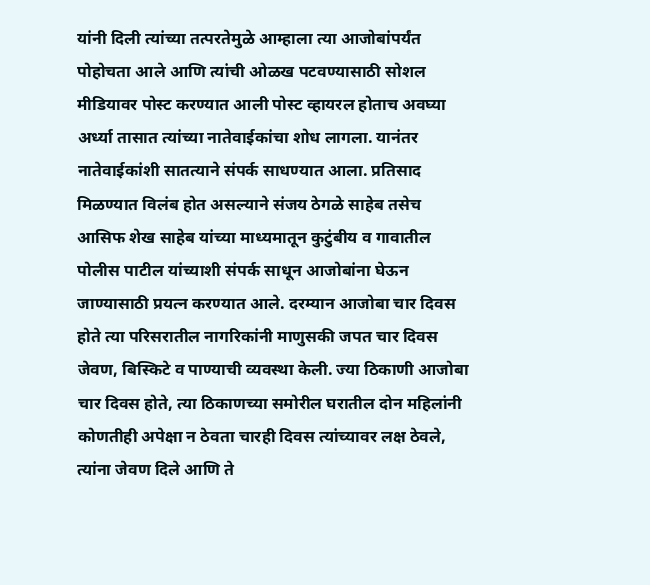यांनी दिली त्यांच्या तत्परतेमुळे आम्हाला त्या आजोबांपर्यंत पोहोचता आले आणि त्यांची ओळख पटवण्यासाठी सोशल मीडियावर पोस्ट करण्यात आली पोस्ट व्हायरल होताच अवघ्या अर्ध्या तासात त्यांच्या नातेवाईकांचा शोध लागला. यानंतर नातेवाईकांशी सातत्याने संपर्क साधण्यात आला. प्रतिसाद मिळण्यात विलंब होत असल्याने संजय ठेगळे साहेब तसेच आसिफ शेख साहेब यांच्या माध्यमातून कुटुंबीय व गावातील पोलीस पाटील यांच्याशी संपर्क साधून आजोबांना घेऊन जाण्यासाठी प्रयत्न करण्यात आले. दरम्यान आजोबा चार दिवस होते त्या परिसरातील नागरिकांनी माणुसकी जपत चार दिवस जेवण, बिस्किटे व पाण्याची व्यवस्था केली. ज्या ठिकाणी आजोबा चार दिवस होते, त्या ठिकाणच्या समोरील घरातील दोन महिलांनी कोणतीही अपेक्षा न ठेवता चारही दिवस त्यांच्यावर लक्ष ठेवले, त्यांना जेवण दिले आणि ते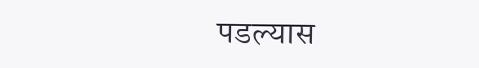पडल्यास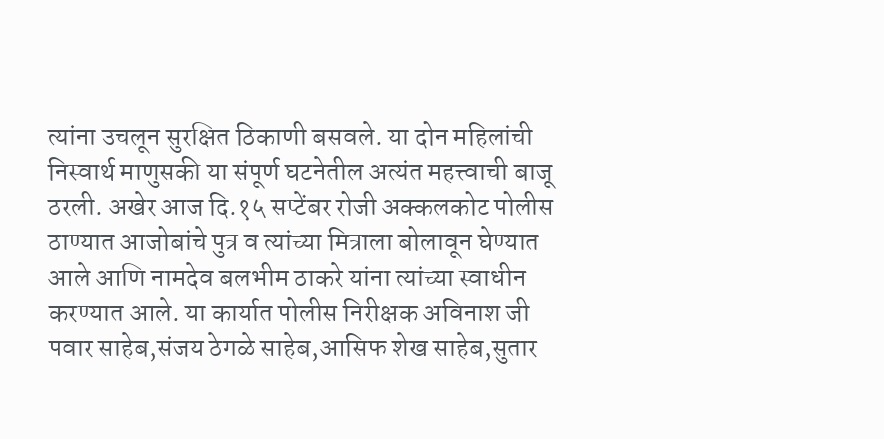त्यांना उचलून सुरक्षित ठिकाणी बसवले. या दोन महिलांची निस्वार्थ माणुसकी या संपूर्ण घटनेतील अत्यंत महत्त्वाची बाजू ठरली. अखेर आज दि.१५ सप्टेंबर रोजी अक्कलकोट पोलीस ठाण्यात आजोबांचे पुत्र व त्यांच्या मित्राला बोलावून घेण्यात आले आणि नामदेव बलभीम ठाकरे यांना त्यांच्या स्वाधीन करण्यात आले. या कार्यात पोलीस निरीक्षक अविनाश जी पवार साहेब,संजय ठेगळे साहेब,आसिफ शेख साहेब,सुतार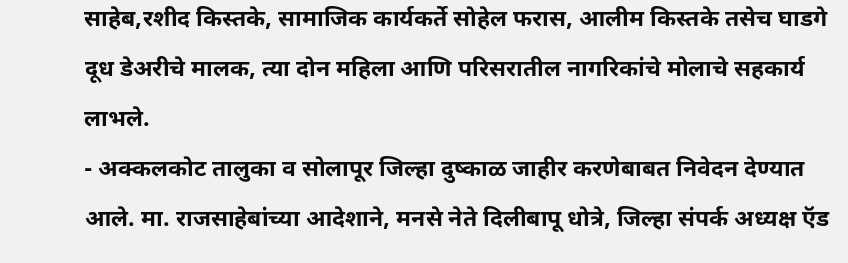साहेब,रशीद किस्तके, सामाजिक कार्यकर्ते सोहेल फरास, आलीम किस्तके तसेच घाडगे दूध डेअरीचे मालक, त्या दोन महिला आणि परिसरातील नागरिकांचे मोलाचे सहकार्य लाभले.
- अक्कलकोट तालुका व सोलापूर जिल्हा दुष्काळ जाहीर करणेबाबत निवेदन देण्यात आले. मा. राजसाहेबांच्या आदेशाने, मनसे नेते दिलीबापू धोत्रे, जिल्हा संपर्क अध्यक्ष ऍड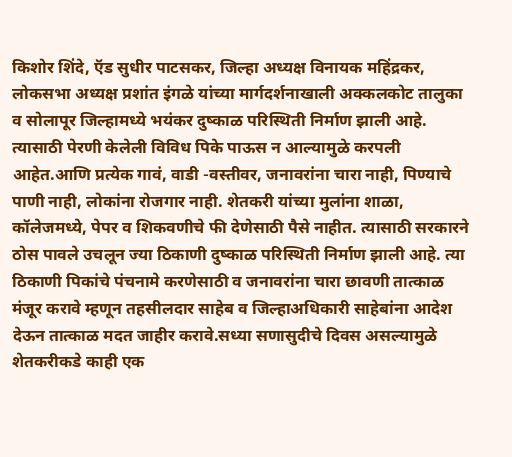किशोर शिंदे, ऍड सुधीर पाटसकर, जिल्हा अध्यक्ष विनायक महिंद्रकर, लोकसभा अध्यक्ष प्रशांत इंगळे यांच्या मार्गदर्शनाखाली अक्कलकोट तालुका व सोलापूर जिल्हामध्ये भयंकर दुष्काळ परिस्थिती निर्माण झाली आहे. त्यासाठी पेरणी केलेली विविध पिके पाऊस न आल्यामुळे करपली आहेत.आणि प्रत्येक गावं, वाडी -वस्तीवर, जनावरांना चारा नाही, पिण्याचे पाणी नाही, लोकांना रोजगार नाही. शेतकरी यांच्या मुलांना शाळा, कॉलेजमध्ये, पेपर व शिकवणीचे फी देणेसाठी पैसे नाहीत. त्यासाठी सरकारने ठोस पावले उचलून ज्या ठिकाणी दुष्काळ परिस्थिती निर्माण झाली आहे. त्या ठिकाणी पिकांचे पंचनामे करणेसाठी व जनावरांना चारा छावणी तात्काळ मंजूर करावे म्हणून तहसीलदार साहेब व जिल्हाअधिकारी साहेबांना आदेश देऊन तात्काळ मदत जाहीर करावे.सध्या सणासुदीचे दिवस असल्यामुळे शेतकरीकडे काही एक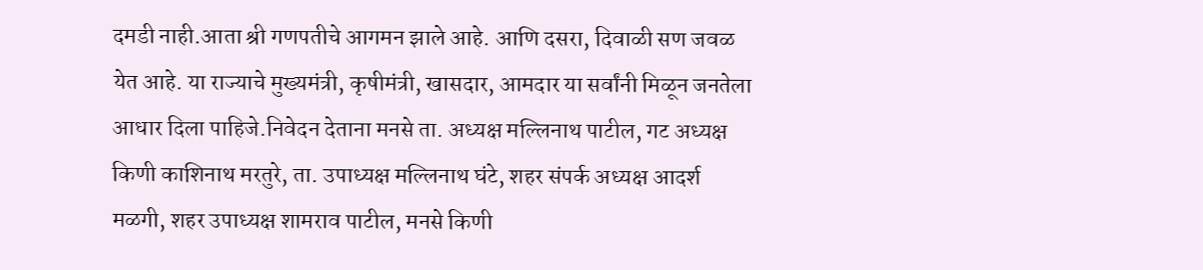दमडी नाही.आता श्री गणपतीचे आगमन झाले आहे. आणि दसरा, दिवाळी सण जवळ येत आहे. या राज्याचे मुख्यमंत्री, कृषीमंत्री, खासदार, आमदार या सर्वांनी मिळून जनतेला आधार दिला पाहिजे.निवेदन देताना मनसे ता. अध्यक्ष मल्लिनाथ पाटील, गट अध्यक्ष किणी काशिनाथ मरतुरे, ता. उपाध्यक्ष मल्लिनाथ घंटे, शहर संपर्क अध्यक्ष आदर्श मळगी, शहर उपाध्यक्ष शामराव पाटील, मनसे किणी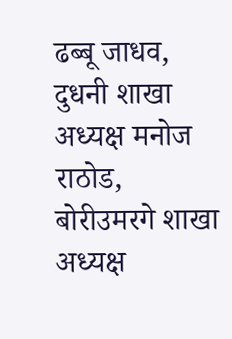ढब्बू जाधव, दुधनी शाखा अध्यक्ष मनोज राठोड, बोरीउमरगे शाखा अध्यक्ष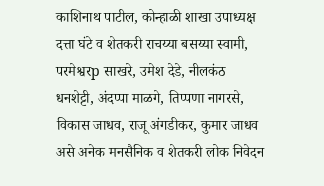काशिनाथ पाटील, कोन्हाळी शाखा उपाध्यक्ष दत्ता घंटे व शेतकरी राचय्या बसय्या स्वामी, परमेश्वरp साखरे, उमेश देडे, नीलकंठ धनशेट्टी, अंदप्पा माळगे, तिप्पणा नागरसे, विकास जाधव, राजू अंगडीकर, कुमार जाधव असे अनेक मनसैनिक व शेतकरी लोक निवेदन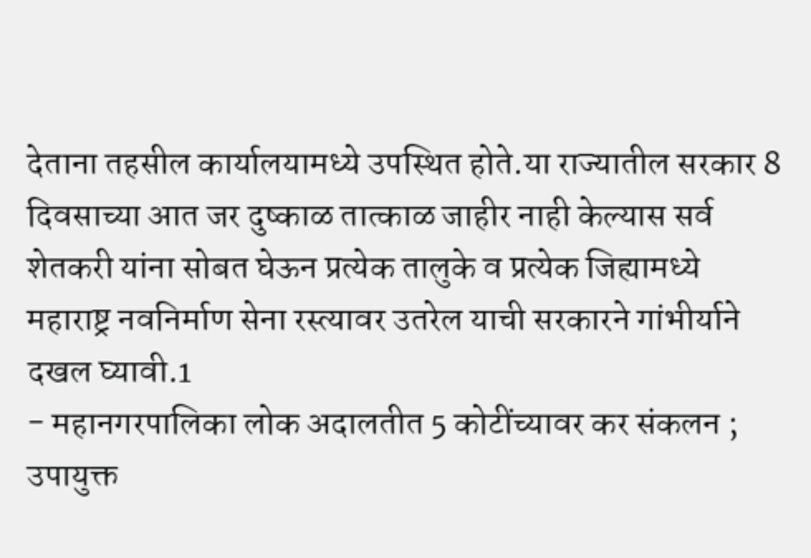देताना तहसील कार्यालयामध्ये उपस्थित होते.या राज्यातील सरकार 8 दिवसाच्या आत जर दुष्काळ तात्काळ जाहीर नाही केल्यास सर्व शेतकरी यांना सोबत घेऊन प्रत्येक तालुके व प्रत्येक जिह्यामध्ये महाराष्ट्र नवनिर्माण सेना रस्त्यावर उतरेल याची सरकारने गांभीर्याने दखल घ्यावी.1
- महानगरपालिका लोक अदालतीत 5 कोटींच्यावर कर संकलन ; उपायुक्त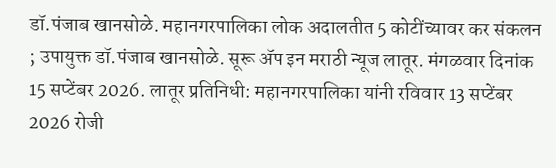डॉ.पंजाब खानसोळे. महानगरपालिका लोक अदालतीत 5 कोटींच्यावर कर संकलन ; उपायुक्त डॉ.पंजाब खानसोळे. सूरू ॲप इन मराठी न्यूज लातूर. मंगळवार दिनांक 15 सप्टेंबर 2026. लातूर प्रतिनिधी: महानगरपालिका यांनी रविवार 13 सप्टेंबर 2026 रोजी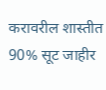करावरील शास्तीत 90% सूट जाहीर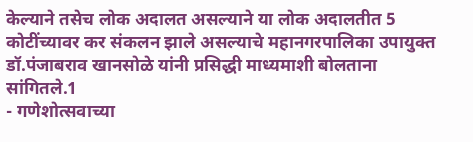केल्याने तसेच लोक अदालत असल्याने या लोक अदालतीत 5 कोटींच्यावर कर संकलन झाले असल्याचे महानगरपालिका उपायुक्त डॉ.पंजाबराव खानसोळे यांनी प्रसिद्धी माध्यमाशी बोलताना सांगितले.1
- गणेशोत्सवाच्या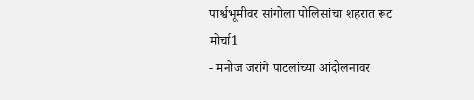पार्श्वभूमीवर सांगोला पोलिसांचा शहरात रूट मोर्चा1
- मनोज जरांगे पाटलांच्या आंदोलनावर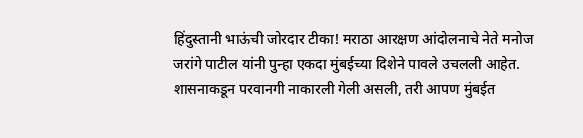हिंदुस्तानी भाऊंची जोरदार टीका! मराठा आरक्षण आंदोलनाचे नेते मनोज जरांगे पाटील यांनी पुन्हा एकदा मुंबईच्या दिशेने पावले उचलली आहेत. शासनाकडून परवानगी नाकारली गेली असली, तरी आपण मुंबईत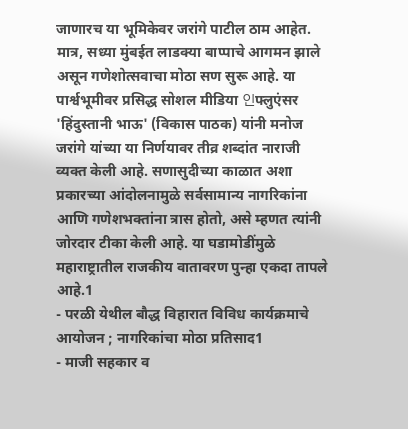जाणारच या भूमिकेवर जरांगे पाटील ठाम आहेत. मात्र, सध्या मुंबईत लाडक्या बाप्पाचे आगमन झाले असून गणेशोत्सवाचा मोठा सण सुरू आहे. या पार्श्वभूमीवर प्रसिद्ध सोशल मीडिया 인फ्लुएंसर 'हिंदुस्तानी भाऊ' (विकास पाठक) यांनी मनोज जरांगे यांच्या या निर्णयावर तीव्र शब्दांत नाराजी व्यक्त केली आहे. सणासुदीच्या काळात अशा प्रकारच्या आंदोलनामुळे सर्वसामान्य नागरिकांना आणि गणेशभक्तांना त्रास होतो, असे म्हणत त्यांनी जोरदार टीका केली आहे. या घडामोडींमुळे महाराष्ट्रातील राजकीय वातावरण पुन्हा एकदा तापले आहे.1
- परळी येथील बौद्ध विहारात विविध कार्यक्रमाचे आयोजन ; नागरिकांचा मोठा प्रतिसाद1
- माजी सहकार व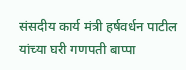संसदीय कार्य मंत्री हर्षवर्धन पाटील यांच्या घरी गणपती बाप्पा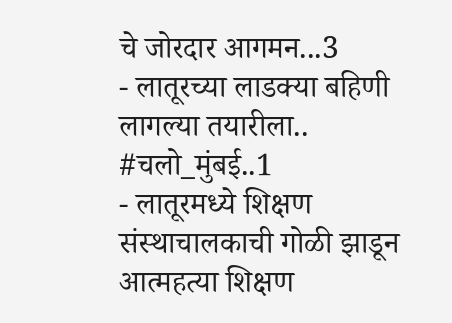चे जोरदार आगमन...3
- लातूरच्या लाडक्या बहिणी लागल्या तयारीला.. #चलो_मुंबई..1
- लातूरमध्ये शिक्षण संस्थाचालकाची गोळी झाडून आत्महत्या शिक्षण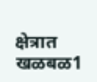क्षेत्रात खळबळ1